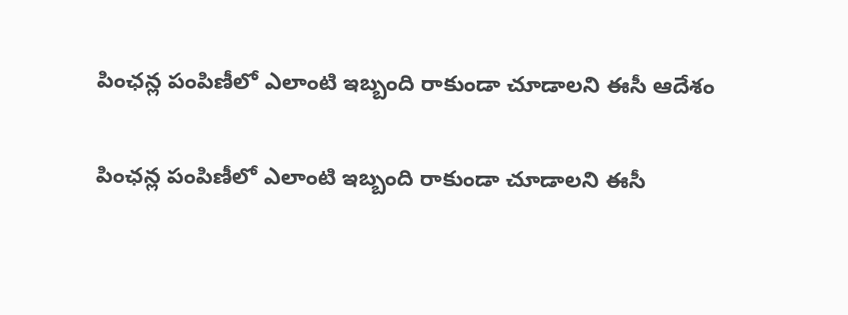పింఛన్ల పంపిణీలో ఎలాంటి ఇబ్బంది రాకుండా చూడాలని ఈసీ ఆదేశం

పింఛన్ల పంపిణీలో ఎలాంటి ఇబ్బంది రాకుండా చూడాలని ఈసీ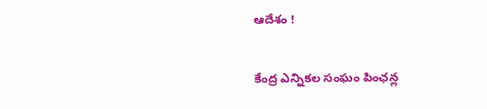ఆదేశం !

కేంద్ర ఎన్నికల సంఘం పింఛన్ల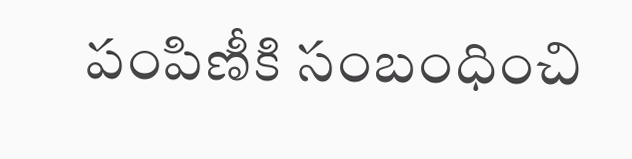పంపిణీకి సంబంధించి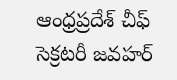ఆంధ్రప్రదేశ్ చీఫ్ సెక్రటరీ జవహర్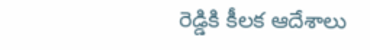రెడ్డికి కీలక ఆదేశాలు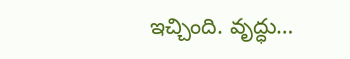ఇచ్చింది. వృద్ధు…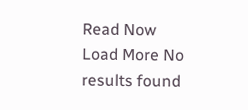Read Now
Load More No results found